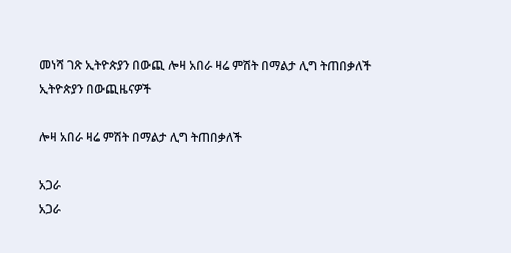መነሻ ገጽ ኢትዮጵያን በውጪ ሎዛ አበራ ዛሬ ምሽት በማልታ ሊግ ትጠበቃለች
ኢትዮጵያን በውጪዜናዎች

ሎዛ አበራ ዛሬ ምሽት በማልታ ሊግ ትጠበቃለች

አጋራ
አጋራ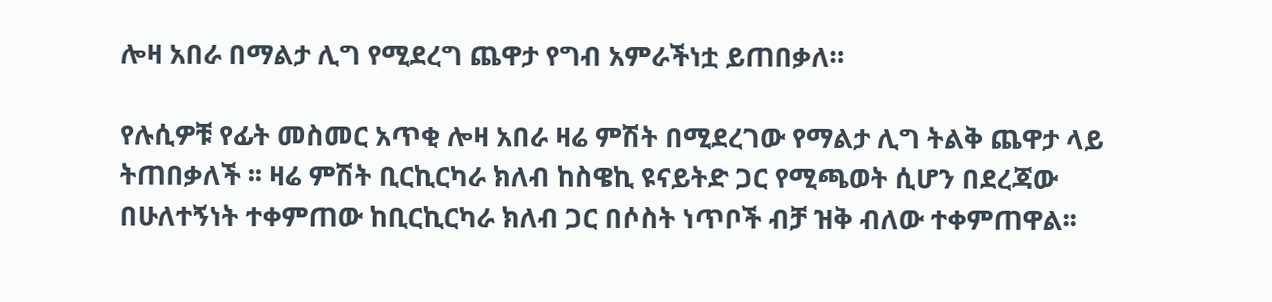ሎዛ አበራ በማልታ ሊግ የሚደረግ ጨዋታ የግብ አምራችነቷ ይጠበቃለ።

የሉሲዎቹ የፊት መስመር አጥቂ ሎዛ አበራ ዛሬ ምሽት በሚደረገው የማልታ ሊግ ትልቅ ጨዋታ ላይ ትጠበቃለች ፡፡ ዛሬ ምሽት ቢርኪርካራ ክለብ ከስዌኪ ዩናይትድ ጋር የሚጫወት ሲሆን በደረጃው በሁለተኝነት ተቀምጠው ከቢርኪርካራ ክለብ ጋር በሶስት ነጥቦች ብቻ ዝቅ ብለው ተቀምጠዋል፡፡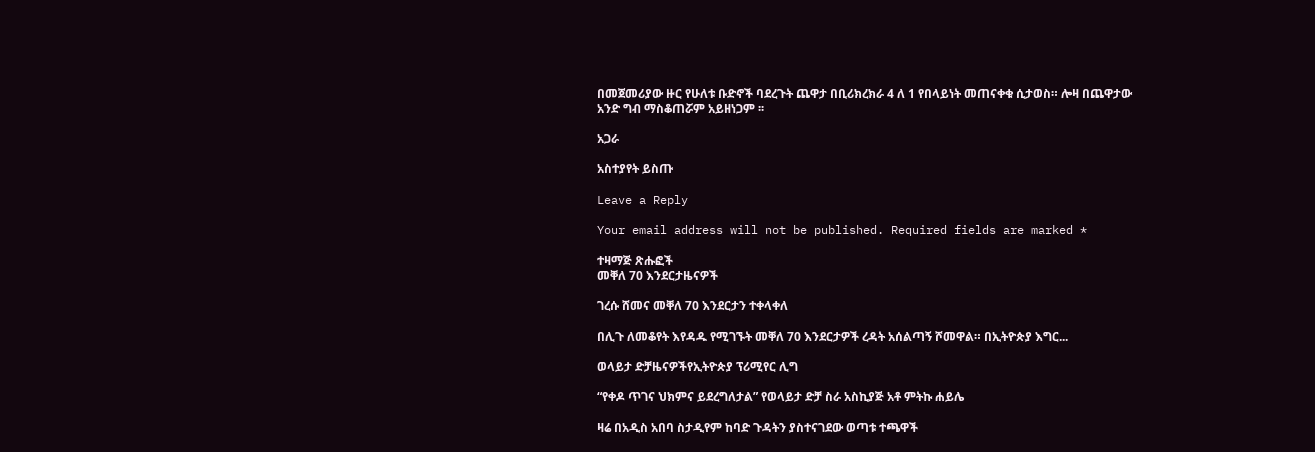በመጀመሪያው ዙር የሁለቱ ቡድኖች ባደረጉት ጨዋታ በቢሪክረክራ 4 ለ 1 የበላይነት መጠናቀቁ ሲታወስ። ሎዛ በጨዋታው አንድ ግብ ማስቆጠሯም አይዘነጋም ፡፡

አጋራ

አስተያየት ይስጡ

Leave a Reply

Your email address will not be published. Required fields are marked *

ተዛማጅ ጽሑፎች
መቐለ 70 እንደርታዜናዎች

ገረሱ ሸመና መቐለ 70 እንደርታን ተቀላቀለ

በሊጉ ለመቆየት እየዳዱ የሚገኙት መቐለ 70 እንደርታዎች ረዳት አሰልጣኝ ሾመዋል። በኢትዮጵያ እግር...

ወላይታ ድቻዜናዎችየኢትዮጵያ ፕሪሚየር ሊግ

“የቀዶ ጥገና ህክምና ይደረግለታል” የወላይታ ድቻ ስራ አስኪያጅ አቶ ምትኩ ሐይሌ

ዛሬ በአዲስ አበባ ስታዲየም ከባድ ጉዳትን ያስተናገደው ወጣቱ ተጫዋች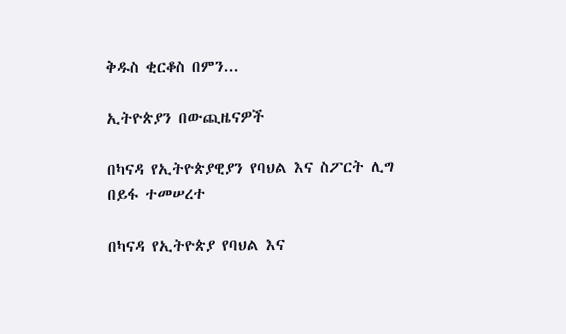ቅዱስ ቂርቆስ በምን...

ኢትዮጵያን በውጪዜናዎች

በካናዳ የኢትዮጵያዊያን የባህል እና ስፖርት ሊግ በይፋ ተመሠረተ

በካናዳ የኢትዮጵያ የባህል እና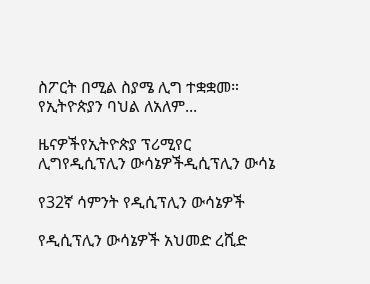ስፖርት በሚል ስያሜ ሊግ ተቋቋመ። የኢትዮጵያን ባህል ለአለም...

ዜናዎችየኢትዮጵያ ፕሪሚየር ሊግየዲሲፕሊን ውሳኔዎችዲሲፕሊን ውሳኔ

የ32ኛ ሳምንት የዲሲፕሊን ውሳኔዎች

የዲሲፕሊን ውሳኔዎች አህመድ ረሺድ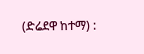(ድሬደዋ ከተማ) :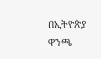በኢትዮጵያ ዋንጫ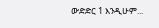ውድድር 1 እንዲሁም...